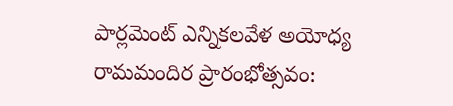పార్లమెంట్ ఎన్నికలవేళ అయోధ్య రామమందిర ప్రారంభోత్సవం: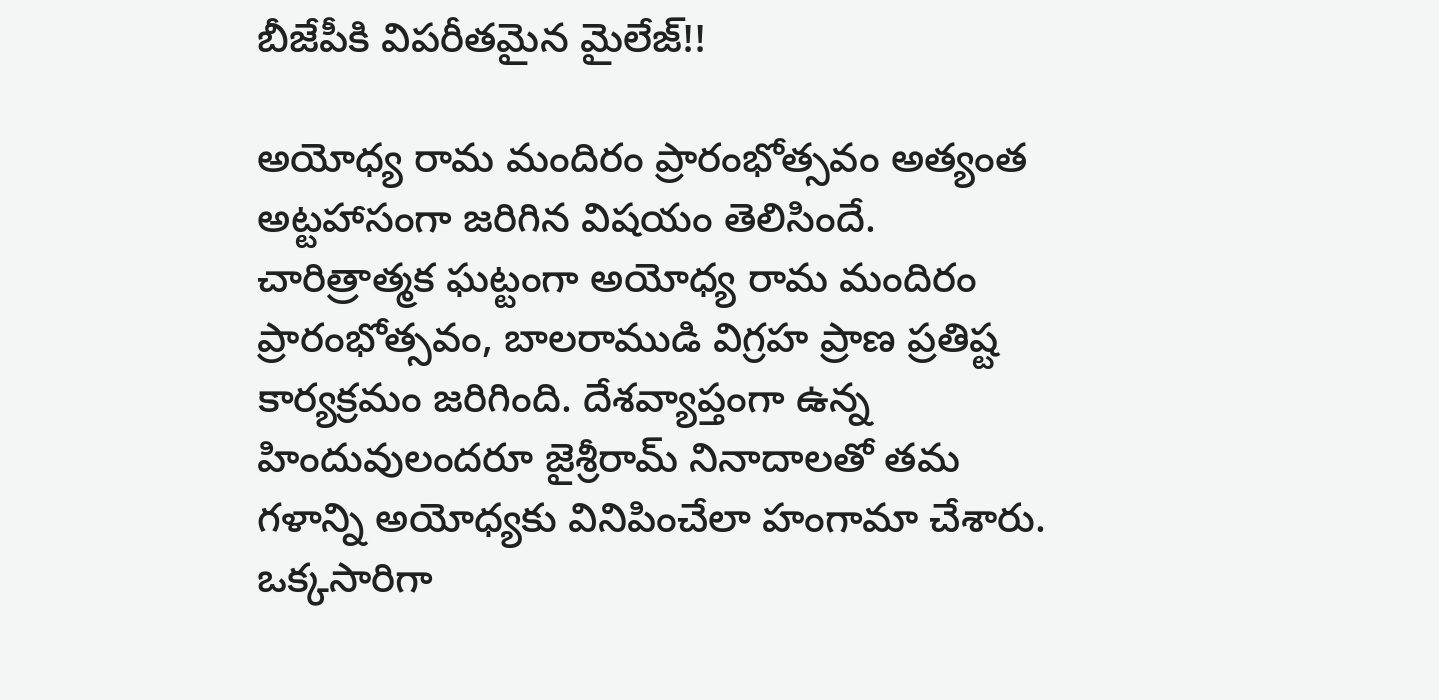బీజేపీకి విపరీతమైన మైలేజ్!!

అయోధ్య రామ మందిరం ప్రారంభోత్సవం అత్యంత అట్టహాసంగా జరిగిన విషయం తెలిసిందే. చారిత్రాత్మక ఘట్టంగా అయోధ్య రామ మందిరం ప్రారంభోత్సవం, బాలరాముడి విగ్రహ ప్రాణ ప్రతిష్ట కార్యక్రమం జరిగింది. దేశవ్యాప్తంగా ఉన్న హిందువులందరూ జైశ్రీరామ్ నినాదాలతో తమ గళాన్ని అయోధ్యకు వినిపించేలా హంగామా చేశారు. ఒక్కసారిగా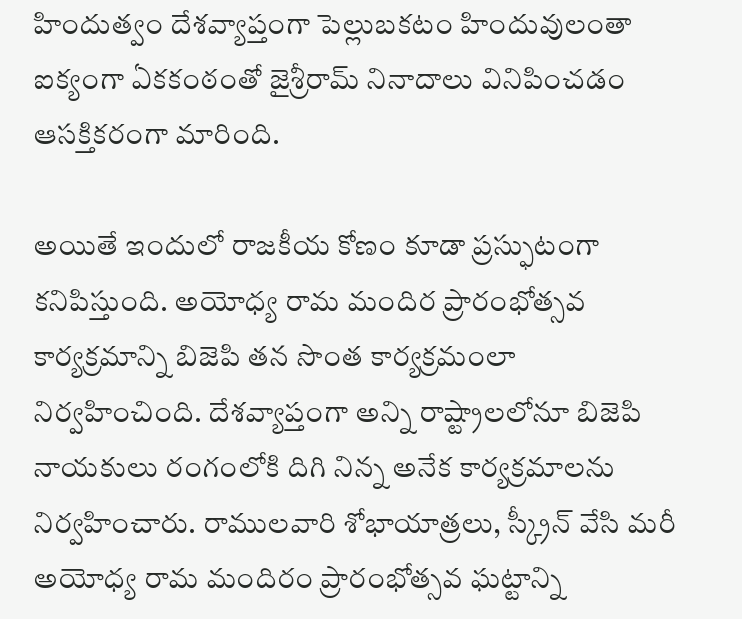హిందుత్వం దేశవ్యాప్తంగా పెల్లుబకటం హిందువులంతా ఐక్యంగా ఏకకంఠంతో జైశ్రీరామ్ నినాదాలు వినిపించడం ఆసక్తికరంగా మారింది.

అయితే ఇందులో రాజకీయ కోణం కూడా ప్రస్ఫుటంగా కనిపిస్తుంది. అయోధ్య రామ మందిర ప్రారంభోత్సవ కార్యక్రమాన్ని బిజెపి తన సొంత కార్యక్రమంలా నిర్వహించింది. దేశవ్యాప్తంగా అన్ని రాష్ట్రాలలోనూ బిజెపి నాయకులు రంగంలోకి దిగి నిన్న అనేక కార్యక్రమాలను నిర్వహించారు. రాములవారి శోభాయాత్రలు, స్క్రీన్ వేసి మరీ అయోధ్య రామ మందిరం ప్రారంభోత్సవ ఘట్టాన్ని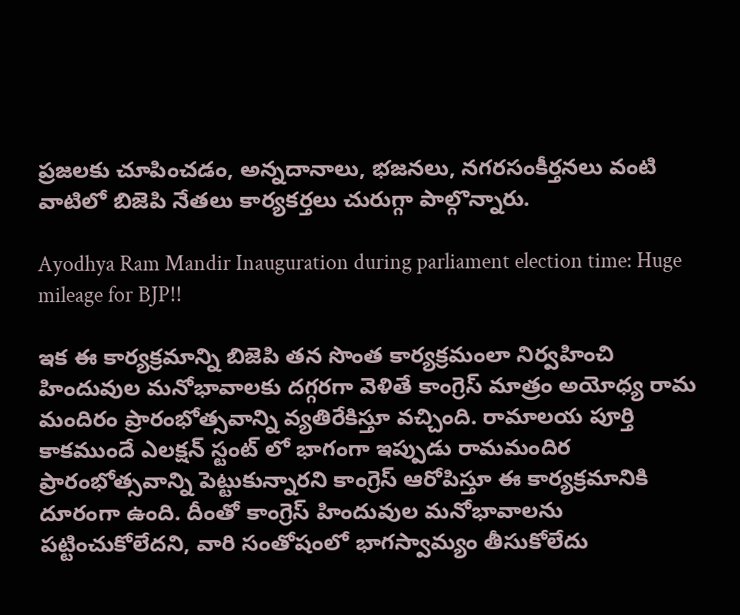ప్రజలకు చూపించడం, అన్నదానాలు, భజనలు, నగరసంకీర్తనలు వంటి వాటిలో బిజెపి నేతలు కార్యకర్తలు చురుగ్గా పాల్గొన్నారు.

Ayodhya Ram Mandir Inauguration during parliament election time: Huge mileage for BJP!!

ఇక ఈ కార్యక్రమాన్ని బిజెపి తన సొంత కార్యక్రమంలా నిర్వహించి హిందువుల మనోభావాలకు దగ్గరగా వెళితే కాంగ్రెస్ మాత్రం అయోధ్య రామ మందిరం ప్రారంభోత్సవాన్ని వ్యతిరేకిస్తూ వచ్చింది. రామాలయ పూర్తి కాకముందే ఎలక్షన్ స్టంట్ లో భాగంగా ఇప్పుడు రామమందిర ప్రారంభోత్సవాన్ని పెట్టుకున్నారని కాంగ్రెస్ ఆరోపిస్తూ ఈ కార్యక్రమానికి దూరంగా ఉంది. దీంతో కాంగ్రెస్ హిందువుల మనోభావాలను పట్టించుకోలేదని, వారి సంతోషంలో భాగస్వామ్యం తీసుకోలేదు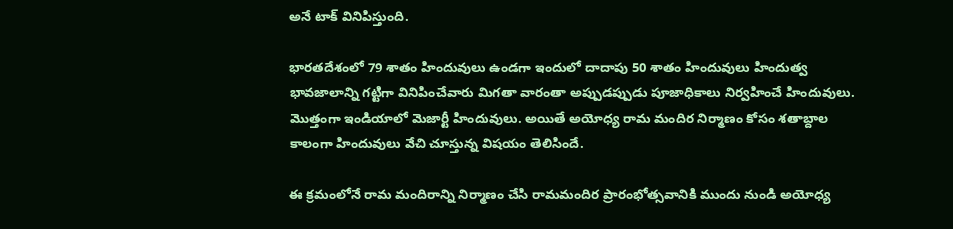అనే టాక్ వినిపిస్తుంది.

భారతదేశంలో 79 శాతం హిందువులు ఉండగా ఇందులో దాదాపు 50 శాతం హిందువులు హిందుత్వ భావజాలాన్ని గట్టిగా వినిపించేవారు మిగతా వారంతా అప్పుడప్పుడు పూజాధికాలు నిర్వహించే హిందువులు. మొత్తంగా ఇండియాలో మెజార్టీ హిందువులు. అయితే అయోధ్య రామ మందిర నిర్మాణం కోసం శతాబ్దాల కాలంగా హిందువులు వేచి చూస్తున్న విషయం తెలిసిందే.

ఈ క్రమంలోనే రామ మందిరాన్ని నిర్మాణం చేసి రామమందిర ప్రారంభోత్సవానికి ముందు నుండి అయోధ్య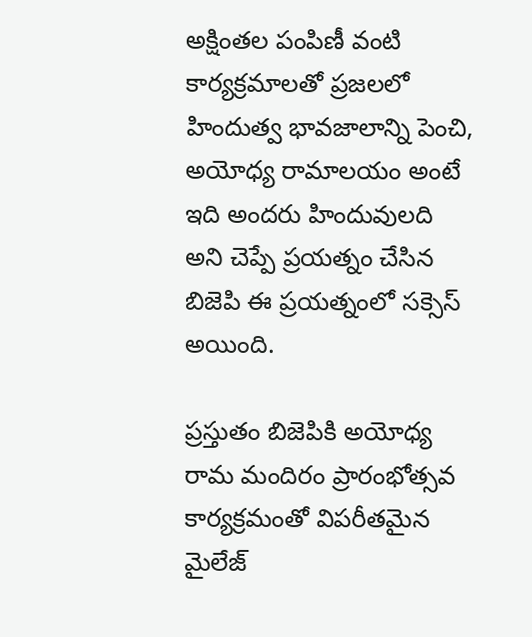అక్షింతల పంపిణీ వంటి కార్యక్రమాలతో ప్రజలలో హిందుత్వ భావజాలాన్ని పెంచి, అయోధ్య రామాలయం అంటే ఇది అందరు హిందువులది అని చెప్పే ప్రయత్నం చేసిన బిజెపి ఈ ప్రయత్నంలో సక్సెస్ అయింది.

ప్రస్తుతం బిజెపికి అయోధ్య రామ మందిరం ప్రారంభోత్సవ కార్యక్రమంతో విపరీతమైన మైలేజ్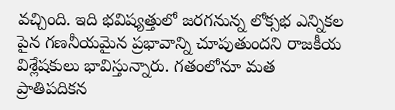వచ్చింది. ఇది భవిష్యత్తులో జరగనున్న లోక్సభ ఎన్నికల పైన గణనీయమైన ప్రభావాన్ని చూపుతుందని రాజకీయ విశ్లేషకులు భావిస్తున్నారు. గతంలోనూ మత ప్రాతిపదికన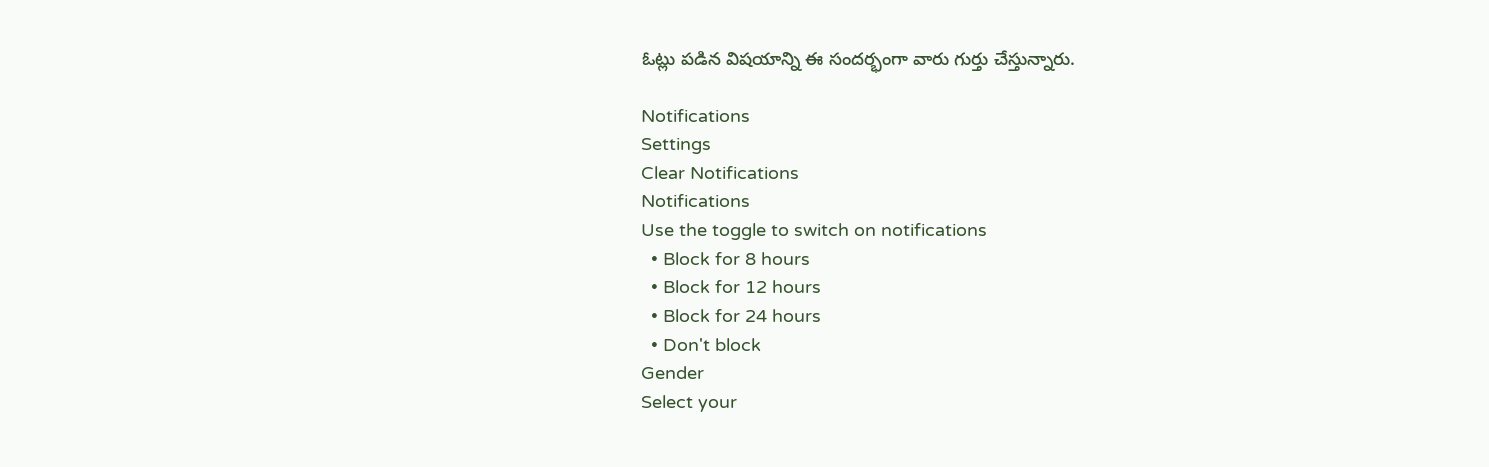ఓట్లు పడిన విషయాన్ని ఈ సందర్భంగా వారు గుర్తు చేస్తున్నారు.

Notifications
Settings
Clear Notifications
Notifications
Use the toggle to switch on notifications
  • Block for 8 hours
  • Block for 12 hours
  • Block for 24 hours
  • Don't block
Gender
Select your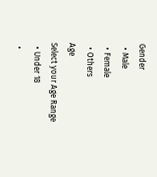Gender
  • Male
  • Female
  • Others
Age
Select your Age Range
  • Under 18
  •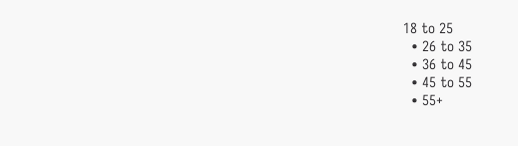18 to 25
  • 26 to 35
  • 36 to 45
  • 45 to 55
  • 55+